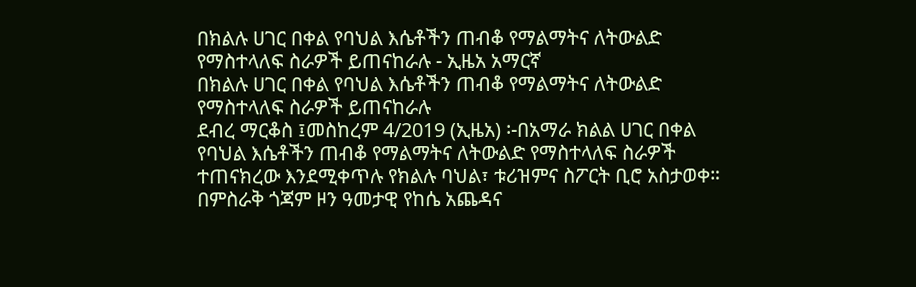በክልሉ ሀገር በቀል የባህል እሴቶችን ጠብቆ የማልማትና ለትውልድ የማስተላለፍ ስራዎች ይጠናከራሉ - ኢዜአ አማርኛ
በክልሉ ሀገር በቀል የባህል እሴቶችን ጠብቆ የማልማትና ለትውልድ የማስተላለፍ ስራዎች ይጠናከራሉ
ደብረ ማርቆስ ፤መስከረም 4/2019 (ኢዜአ) ፡-በአማራ ክልል ሀገር በቀል የባህል እሴቶችን ጠብቆ የማልማትና ለትውልድ የማስተላለፍ ስራዎች ተጠናክረው እንደሚቀጥሉ የክልሉ ባህል፣ ቱሪዝምና ስፖርት ቢሮ አስታወቀ።
በምስራቅ ጎጃም ዞን ዓመታዊ የከሴ አጨዳና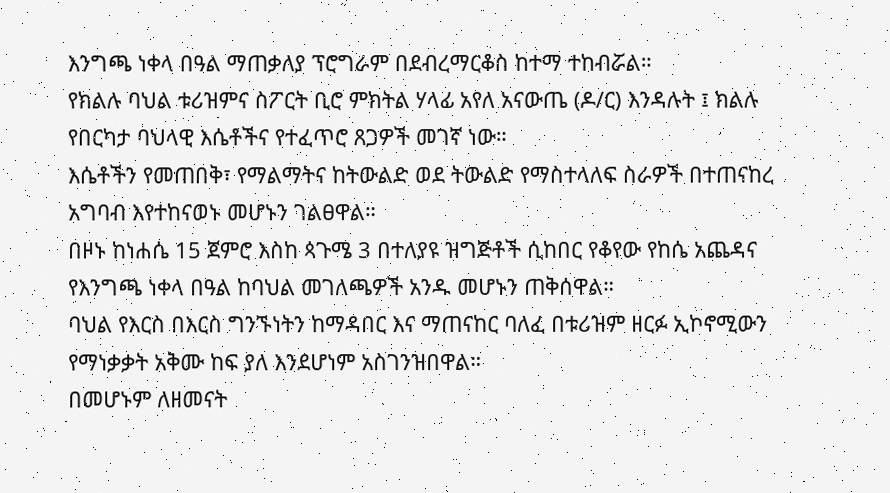እንግጫ ነቀላ በዓል ማጠቃለያ ፕሮግራም በደብረማርቆስ ከተማ ተከብሯል።
የክልሉ ባህል ቱሪዝምና ስፖርት ቢሮ ምክትል ሃላፊ አየለ አናውጤ (ዶ/ር) እንዳሉት ፤ ክልሉ የበርካታ ባህላዊ እሴቶችና የተፈጥሮ ጸጋዎች መገኛ ነው።
እሴቶችን የመጠበቅ፣ የማልማትና ከትውልድ ወደ ትውልድ የማስተላለፍ ስራዎች በተጠናከረ አግባብ እየተከናወኑ መሆኑን ገልፀዋል።
በዞኑ ከነሐሴ 15 ጀምሮ እስከ ጳጉሜ 3 በተለያዩ ዝግጅቶች ሲከበር የቆየው የከሴ አጨዳና የእንግጫ ነቀላ በዓል ከባህል መገለጫዎች አንዱ መሆኑን ጠቅሰዋል።
ባህል የእርስ በእርስ ግንኙነትን ከማዳበር እና ማጠናከር ባለፈ በቱሪዝም ዘርፉ ኢኮኖሚውን የማነቃቃት አቅሙ ከፍ ያለ እንደሆነም አስገንዝበዋል።
በመሆኑም ለዘመናት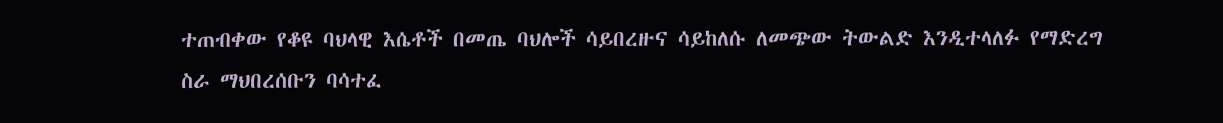ተጠብቀው የቆዩ ባህላዊ እሴቶች በመጤ ባህሎች ሳይበረዙና ሳይከለሱ ለመጭው ትውልድ እንዲተላለፉ የማድረግ ስራ ማህበረሰቡን ባሳተፈ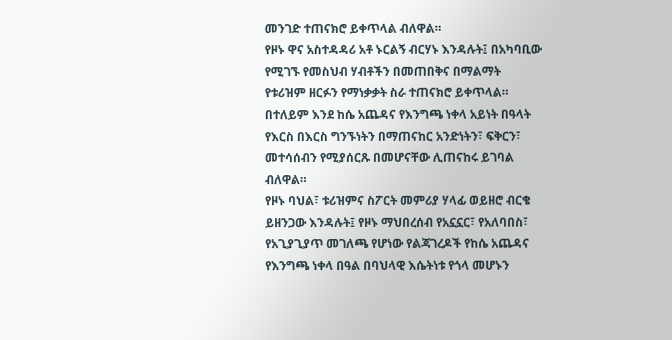መንገድ ተጠናክሮ ይቀጥላል ብለዋል።
የዞኑ ዋና አስተዳዳሪ አቶ ኑርልኝ ብርሃኑ እንዳሉት፤ በአካባቢው የሚገኙ የመስህብ ሃብቶችን በመጠበቅና በማልማት የቱሪዝም ዘርፉን የማነቃቃት ስራ ተጠናክሮ ይቀጥላል።
በተለይም እንደ ከሴ አጨዳና የእንግጫ ነቀላ አይነት በዓላት የእርስ በእርስ ግንኙነትን በማጠናከር አንድነትን፣ ፍቅርን፣ መተሳሰብን የሚያሰርጹ በመሆናቸው ሊጠናከሩ ይገባል ብለዋል።
የዞኑ ባህል፣ ቱሪዝምና ስፖርት መምሪያ ሃላፊ ወይዘሮ ብርቄ ይዘንጋው እንዳሉት፤ የዞኑ ማህበረሰብ የአኗኗር፣ የአለባበስ፣ የአጊያጊያጥ መገለጫ የሆነው የልጃገረዶች የከሴ አጨዳና የእንግጫ ነቀላ በዓል በባህላዊ እሴትነቱ የጎላ መሆኑን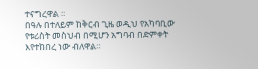ተናግረዋል ።
በዓሉ በተለይም ከቅርብ ጊዜ ወዲህ የአካባቢው የቱሪስት መስህብ በሚሆን አግባብ በድምቀት እየተከበረ ነው ብለዋል።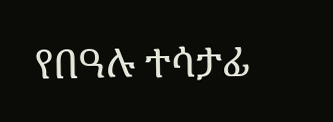የበዓሉ ተሳታፊ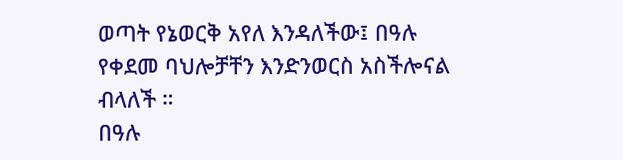ወጣት የኔወርቅ አየለ እንዳለችው፤ በዓሉ የቀደመ ባህሎቻቸን እንድንወርስ አስችሎናል ብላለች ።
በዓሉ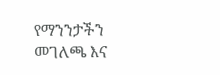የማንንታችን መገለጫ እና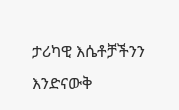ታሪካዊ እሴቶቻችንን እንድናውቅ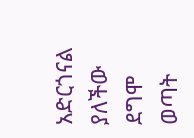አድርጎናል ያለችው ደግሞ ወጣት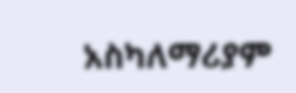አስካለማሪያም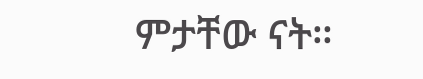ምታቸው ናት።